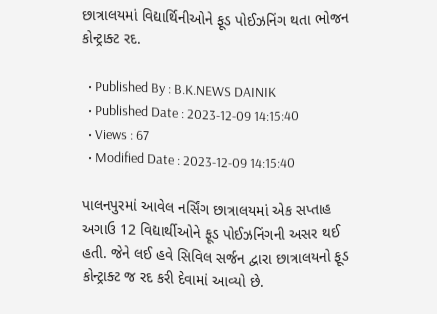છાત્રાલયમાં વિદ્યાર્થિનીઓને ફૂડ પોઈઝનિંગ થતા ભોજન કોન્ટ્રાક્ટ રદ.

  • Published By : B.K.NEWS DAINIK
  • Published Date : 2023-12-09 14:15:40
  • Views : 67
  • Modified Date : 2023-12-09 14:15:40

પાલનપુરમાં આવેલ નર્સિંગ છાત્રાલયમાં એક સપ્તાહ અગાઉ 12 વિદ્યાર્થીઓને ફૂડ પોઈઝનિંગની અસર થઈ હતી. જેને લઈ હવે સિવિલ સર્જન દ્વારા છાત્રાલયનો ફૂડ કોન્ટ્રાક્ટ જ રદ કરી દેવામાં આવ્યો છે.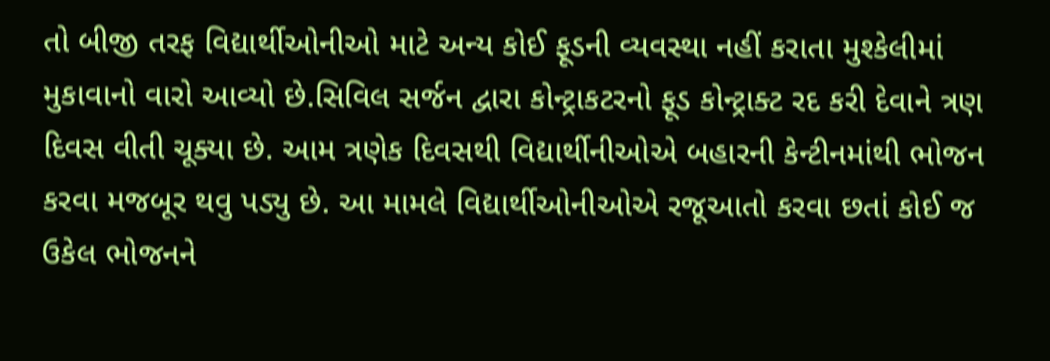તો બીજી તરફ વિદ્યાર્થીઓનીઓ માટે અન્ય કોઈ ફૂડની વ્યવસ્થા નહીં કરાતા મુશ્કેલીમાં મુકાવાનો વારો આવ્યો છે.સિવિલ સર્જન દ્વારા કોન્ટ્રાકટરનો ફૂડ કોન્ટ્રાક્ટ રદ કરી દેવાને ત્રણ દિવસ વીતી ચૂક્યા છે. આમ ત્રણેક દિવસથી વિદ્યાર્થીનીઓએ બહારની કેન્ટીનમાંથી ભોજન કરવા મજબૂર થવુ પડ્યુ છે. આ મામલે વિદ્યાર્થીઓનીઓએ રજૂઆતો કરવા છતાં કોઈ જ ઉકેલ ભોજનને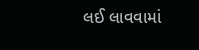લઈ લાવવામાં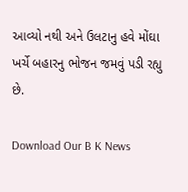આવ્યો નથી અને ઉલટાનુ હવે મોંઘા ખર્ચે બહારનુ ભોજન જમવું પડી રહ્યુ છે.

Download Our B K News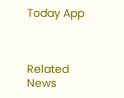Today App



Related News